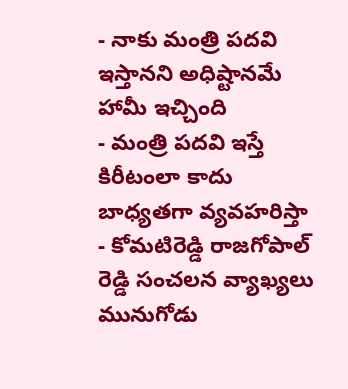- నాకు మంత్రి పదవి ఇస్తానని అధిష్టానమే హామీ ఇచ్చింది
- మంత్రి పదవి ఇస్తే కిరీటంలా కాదు బాధ్యతగా వ్యవహరిస్తా
- కోమటిరెడ్డి రాజగోపాల్ రెడ్డి సంచలన వ్యాఖ్యలు
మునుగోడు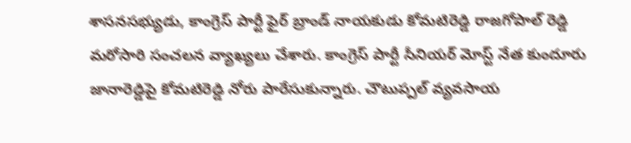శాసనసభ్యుడు, కాంగ్రెస్ పార్టీ ఫైర్ బ్రాండ్ నాయకుడు కోమటిరెడ్డి రాజగోపాల్ రెడ్డి మరోసారి సంచలన వ్యాఖ్యలు చేశారు. కాంగ్రెస్ పార్టీ సీనియర్ మోస్ట్ నేత కుందూరు జానారెడ్డిపై కోమటిరెడ్డి నోరు పారేసుకున్నారు. చౌటుప్పల్ వ్యవసాయ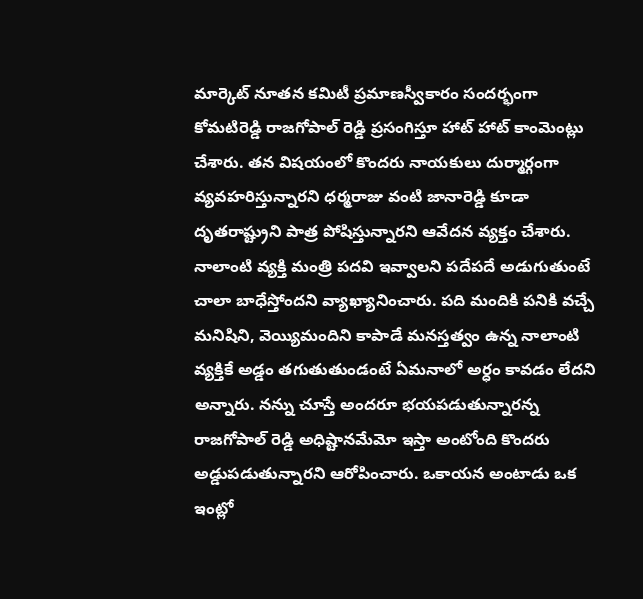మార్కెట్ నూతన కమిటీ ప్రమాణస్వీకారం సందర్భంగా కోమటిరెడ్డి రాజగోపాల్ రెడ్డి ప్రసంగిస్తూ హాట్ హాట్ కాంమెంట్లు చేశారు. తన విషయంలో కొందరు నాయకులు దుర్మార్గంగా వ్యవహరిస్తున్నారని ధర్మరాజు వంటి జానారెడ్డి కూడా దృతరాష్ట్రుని పాత్ర పోషిస్తున్నారని ఆవేదన వ్యక్తం చేశారు. నాలాంటి వ్యక్తి మంత్రి పదవి ఇవ్వాలని పదేపదే అడుగుతుంటే చాలా బాధేస్తోందని వ్యాఖ్యానించారు. పది మందికి పనికి వచ్చే మనిషిని, వెయ్యిమందిని కాపాడే మనస్తత్వం ఉన్న నాలాంటి వ్యక్తికే అడ్డం తగుతుతుండంటే ఏమనాలో అర్ధం కావడం లేదని అన్నారు. నన్ను చూస్తే అందరూ భయపడుతున్నారన్న రాజగోపాల్ రెడ్డి అధిష్టానమేమో ఇస్తా అంటోంది కొందరు అడ్డుపడుతున్నారని ఆరోపించారు. ఒకాయన అంటాడు ఒక ఇంట్లో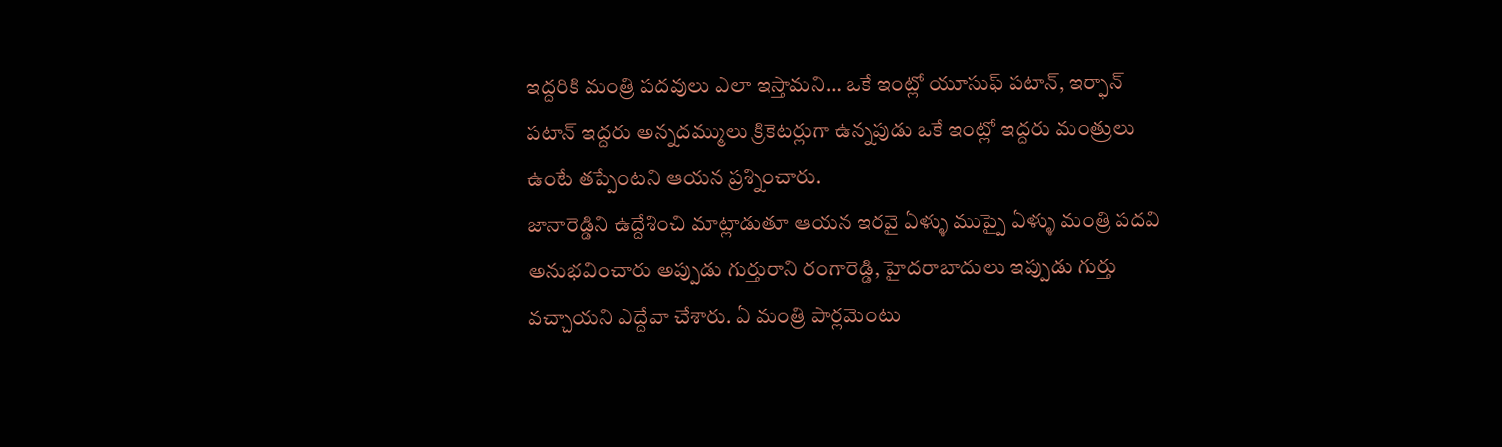ఇద్దరికి మంత్రి పదవులు ఎలా ఇస్తామని… ఒకే ఇంట్లో యూసుఫ్ పటాన్, ఇర్ఫాన్ పటాన్ ఇద్దరు అన్నదమ్ములు క్రికెటర్లుగా ఉన్నపుడు ఒకే ఇంట్లో ఇద్దరు మంత్రులు ఉంటే తప్పేంటని ఆయన ప్రశ్నించారు.
జానారెడ్డిని ఉద్దేశించి మాట్లాడుతూ ఆయన ఇరవై ఏళ్ళు ముప్పై ఏళ్ళు మంత్రి పదవి అనుభవించారు అప్పుడు గుర్తురాని రంగారెడ్డి, హైదరాబాదులు ఇప్పుడు గుర్తు వచ్చాయని ఎద్దేవా చేశారు. ఏ మంత్రి పార్లమెంటు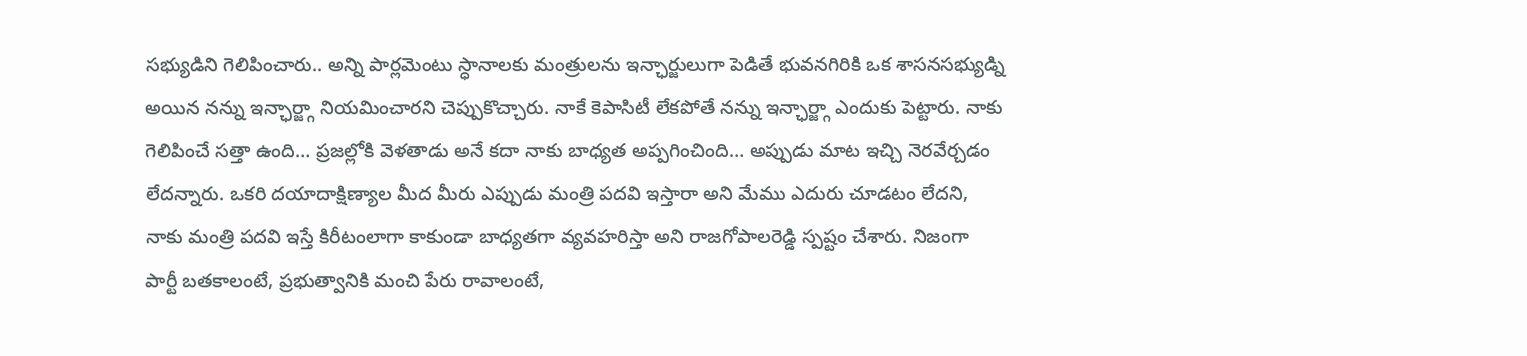సభ్యుడిని గెలిపించారు.. అన్ని పార్లమెంటు స్ధానాలకు మంత్రులను ఇన్ఛార్జులుగా పెడితే భువనగిరికి ఒక శాసనసభ్యుడ్ని అయిన నన్ను ఇన్ఛార్జ్గా నియమించారని చెప్పుకొచ్చారు. నాకే కెపాసిటీ లేకపోతే నన్ను ఇన్ఛార్జ్గా ఎందుకు పెట్టారు. నాకు గెలిపించే సత్తా ఉంది… ప్రజల్లోకి వెళతాడు అనే కదా నాకు బాధ్యత అప్పగించింది… అప్పుడు మాట ఇచ్చి నెరవేర్చడం లేదన్నారు. ఒకరి దయాదాక్షిణ్యాల మీద మీరు ఎప్పుడు మంత్రి పదవి ఇస్తారా అని మేము ఎదురు చూడటం లేదని, నాకు మంత్రి పదవి ఇస్తే కిరీటంలాగా కాకుండా బాధ్యతగా వ్యవహరిస్తా అని రాజగోపాలరెడ్డి స్పష్టం చేశారు. నిజంగా పార్టీ బతకాలంటే, ప్రభుత్వానికి మంచి పేరు రావాలంటే,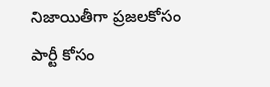నిజాయితీగా ప్రజలకోసం పార్టీ కోసం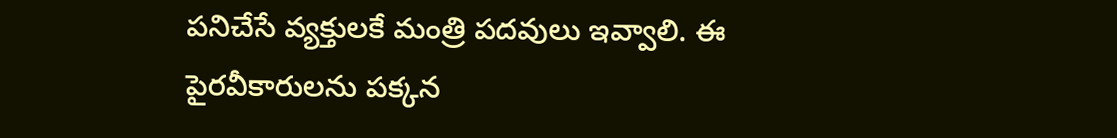పనిచేసే వ్యక్తులకే మంత్రి పదవులు ఇవ్వాలి. ఈ పైరవీకారులను పక్కన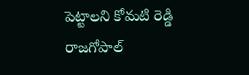పెట్టాలని కోమటి రెడ్డి రాజగోపాల్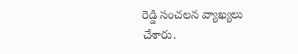రెడ్డి సంచలన వ్యాఖ్యలు చేశారు.